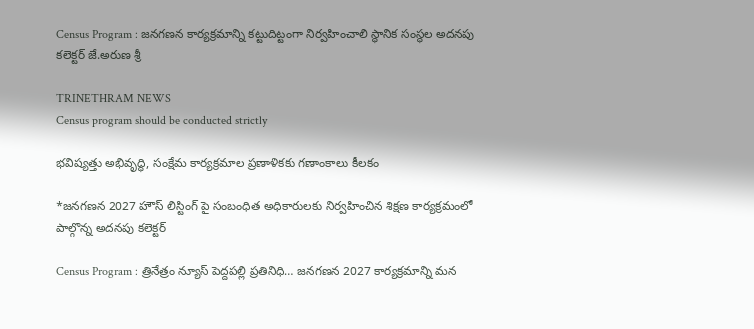Census Program : జనగణన కార్యక్రమాన్ని కట్టుదిట్టంగా నిర్వహించాలి స్థానిక సంస్థల అదనపు కలెక్టర్ జే.అరుణ శ్రీ

TRINETHRAM NEWS
Census program should be conducted strictly

భవిష్యత్తు అభివృద్ధి, సంక్షేమ కార్యక్రమాల ప్రణాళికకు గణాంకాలు కీలకం

*జనగణన 2027 హౌస్ లిస్టింగ్ పై సంబంధిత అధికారులకు నిర్వహించిన శిక్షణ కార్యక్రమంలో పాల్గొన్న అదనపు కలెక్టర్

Census Program : త్రినేత్రం న్యూస్ పెద్దపల్లి ప్రతినిధి… జనగణన 2027 కార్యక్రమాన్ని మన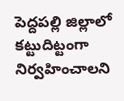పెద్దపల్లి జిల్లాలో కట్టుదిట్టంగా నిర్వహించాలని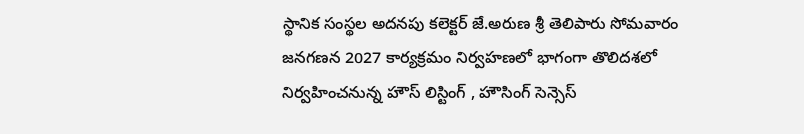స్థానిక సంస్థల అదనపు కలెక్టర్ జే.అరుణ శ్రీ తెలిపారు సోమవారం జనగణన 2027 కార్యక్రమం నిర్వహణలో భాగంగా తొలిదశలో నిర్వహించనున్న హౌస్ లిస్టింగ్ , హౌసింగ్ సెన్సెస్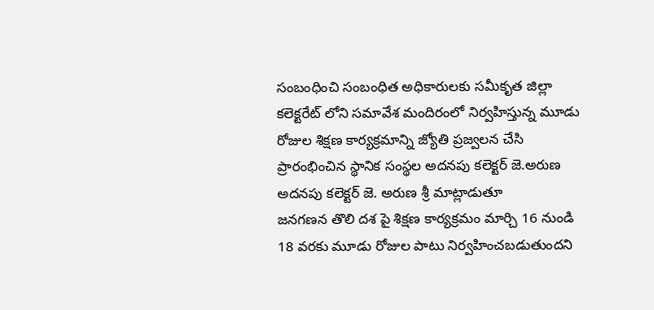సంబంధించి సంబంధిత అధికారులకు సమీకృత జిల్లా కలెక్టరేట్ లోని సమావేశ మందిరంలో నిర్వహిస్తున్న మూడు రోజుల శిక్షణ కార్యక్రమాన్ని జ్యోతి ప్రజ్వలన చేసి ప్రారంభించిన స్థానిక సంస్థల అదనపు కలెక్టర్ జె.అరుణ అదనపు కలెక్టర్ జె. అరుణ శ్రీ మాట్లాడుతూ
జనగణన తొలి దశ పై శిక్షణ కార్యక్రమం మార్చి 16 నుండి 18 వరకు మూడు రోజుల పాటు నిర్వహించబడుతుందని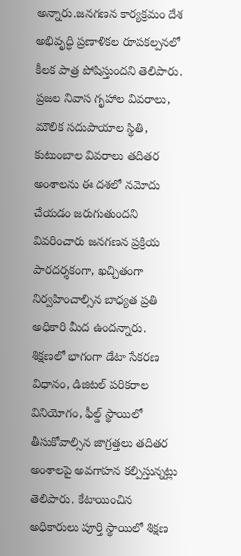అన్నారు.జనగణన కార్యక్రమం దేశ అభివృద్ధి ప్రణాళికల రూపకల్పనలో కీలక పాత్ర పోషిస్తుందని తెలిపారు. ప్రజల నివాస గృహాల వివరాలు, మౌలిక సదుపాయాల స్థితి, కుటుంబాల వివరాలు తదితర అంశాలను ఈ దశలో నమోదు చేయడం జరుగుతుందని వివరించారు జనగణన ప్రక్రియ పారదర్శకంగా, ఖచ్చితంగా నిర్వహించాల్సిన బాధ్యత ప్రతి అధికారి మీద ఉందన్నారు. శిక్షణలో భాగంగా డేటా సేకరణ విధానం, డిజిటల్ పరికరాల వినియోగం, ఫీల్డ్ స్థాయిలో తీసుకోవాల్సిన జాగ్రత్తలు తదితర అంశాలపై అవగాహన కల్పిస్తున్నట్లు తెలిపారు. కేటాయించిన అధికారులు పూర్తి స్థాయిలో శిక్షణ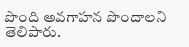పొంది అవగాహన పొందాలని తెలిపారు.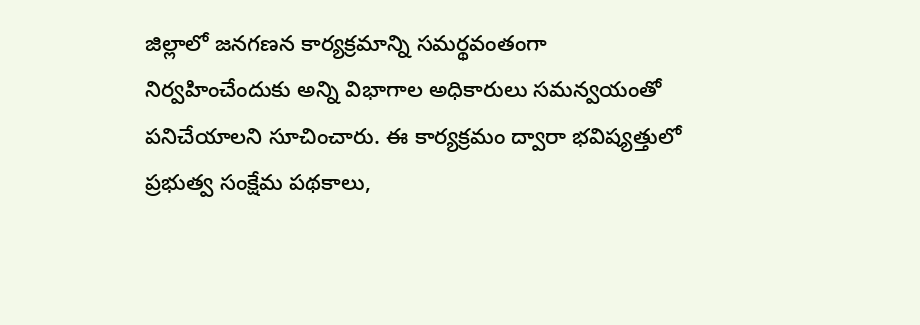జిల్లాలో జనగణన కార్యక్రమాన్ని సమర్థవంతంగా నిర్వహించేందుకు అన్ని విభాగాల అధికారులు సమన్వయంతో పనిచేయాలని సూచించారు. ఈ కార్యక్రమం ద్వారా భవిష్యత్తులో ప్రభుత్వ సంక్షేమ పథకాలు,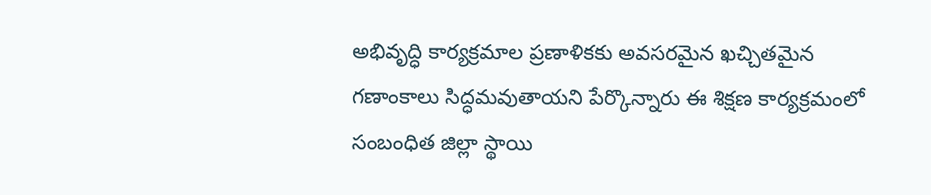అభివృద్ధి కార్యక్రమాల ప్రణాళికకు అవసరమైన ఖచ్చితమైన గణాంకాలు సిద్ధమవుతాయని పేర్కొన్నారు ఈ శిక్షణ కార్యక్రమంలో సంబంధిత జిల్లా స్థాయి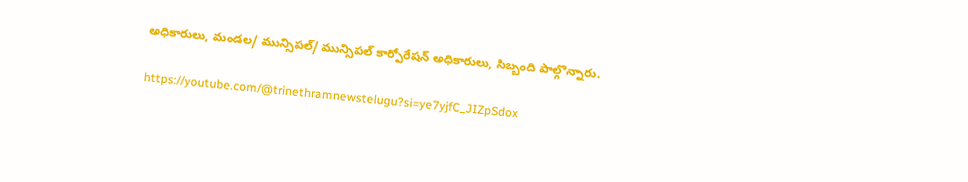అధికారులు, మండల/ మున్సిపల్/ మున్సిపల్ కార్పోరేషన్ అధికారులు, సిబ్బంది పాల్గొన్నారు.

https://youtube.com/@trinethramnewstelugu?si=ye7yjfC_JIZpSdox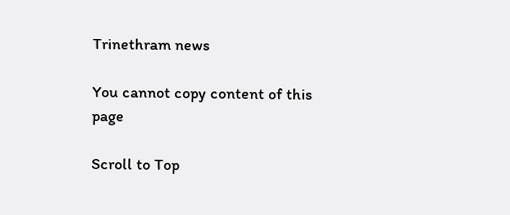Trinethram news

You cannot copy content of this page

Scroll to Top